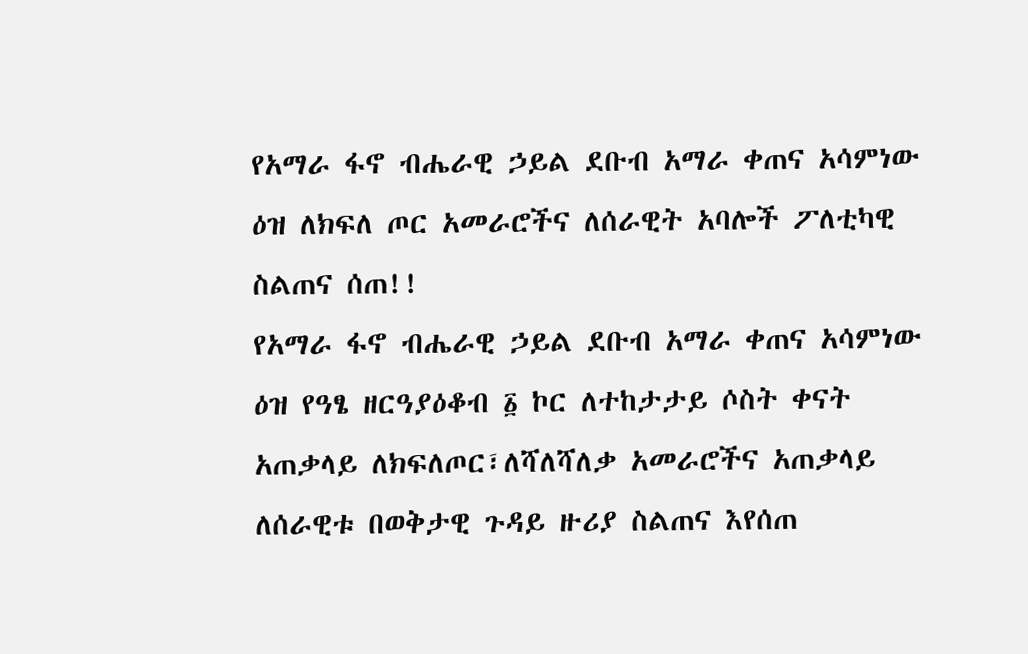የአማራ ፋኖ ብሔራዊ ኃይል ደቡብ አማራ ቀጠና አሳምነው ዕዝ ለክፍለ ጦር አመራሮችና ለሰራዊት አባሎች ፖለቲካዊ ስልጠና ሰጠ!!
የአማራ ፋኖ ብሔራዊ ኃይል ደቡብ አማራ ቀጠና አሳምነው ዕዝ የዓፄ ዘርዓያዕቆብ ፩ ኮር ለተከታታይ ሶስት ቀናት አጠቃላይ ለክፍለጦር፣ለሻለሻለቃ አመራሮችና አጠቃላይ ለሰራዊቱ በወቅታዊ ጉዳይ ዙሪያ ስልጠና እየሰጠ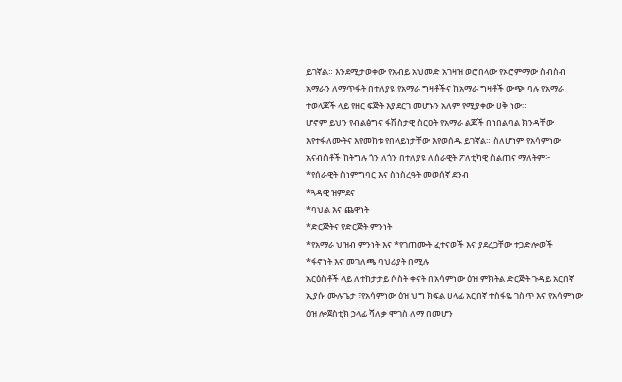ይገኛል። እንደሚታወቀው የአብይ አህመድ አገዛዝ ወሮበላው የኦሮምማው ስብስብ አማራን ለማጥፋት በተለያዩ የአማራ ግዛቶችና ከአማራ ግዛቶች ውጭ ባሉ የአማራ ተወላጆች ላይ የዘር ፍጅት እያደርገ መሆኑን አለም የሚያቀው ሀቅ ነው።
ሆኖም ይህን የብልፅግና ፋሽስታዊ ስርዐት የአማራ ልጆች በነበልባል ክንዳቸው እየተፋለሙትና እየመከቱ የበላይነታቸው እየወሰዱ ይገኛል። ስለሆነም የአሳምነው አናብስቶች ከትግሉ ጎን ለጎን በተለያዩ ለሰራዊት ፖለቲካዊ ስልጠና ማለትም፦
*የሰራዊት ስነምግባር እና ስነስረዓት መወሰኛ ደንብ
*ጓዳዊ ዝምደና
*ባህል እና ጨዋነት
*ድርጅትና የድርጅት ምንነት
*የአማራ ህዝብ ምንነት እና *የገጠሙት ፈተናወች እና ያደረጋቸው ተጋድሎወች
*ፋኖነት እና መገለጫ ባህሪያት በሚሉ
አርዕስቶች ላይ ለተከታታይ ሶስት ቀናት በአሳምነው ዕዝ ምክትል ድርጅት ጉዳይ አርበኛ ኢያሱ ሙሉጌታ ፣የአሳምነው ዕዝ ህግ ክፍል ሀላፊ አርበኛ ተስፋዬ ገስጥ እና የአሳምነው ዕዝ ሎጀስቲክ ኃላፊ ሻለቃ ሞገስ ለማ በመሆን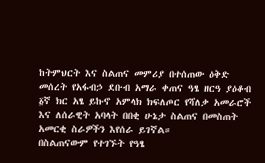ከትምህርት እና ስልጠና መምሪያ በተሰጠው ዕቅድ መሰረት የአፋብኃ ደቡብ አማራ ቀጠና ዓፄ ዘርዓ ያዕቆብ ፩ኛ ክር አፄ ይኩኖ አምላክ ክፍለጦር የሻለቃ አመራሮች እና ለሰራዊት አባላት በበቂ ሁኔታ ስልጠና በመስጠት አመርቂ ስራዎችን እየሰራ ይገኛል።
በስልጠናውም የተገኙት የዓፄ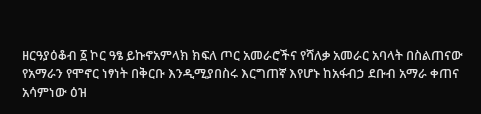ዘርዓያዕቆብ ፩ ኮር ዓፄ ይኩኖአምላክ ክፍለ ጦር አመራሮችና የሻለቃ አመራር አባላት በስልጠናው የአማራን የሞኖር ነፃነት በቅርቡ እንዲሚያበስሩ እርግጠኛ እየሆኑ ከአፋብኃ ደቡብ አማራ ቀጠና አሳምነው ዕዝ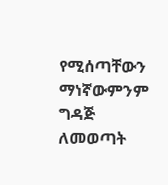የሚሰጣቸውን ማነኛውምንም ግዳጅ ለመወጣት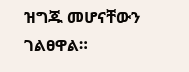ዝግጁ መሆናቸውን ገልፀዋል።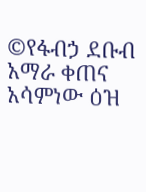©የፋብኃ ደቡብ አማራ ቀጠና አሳምነው ዕዝ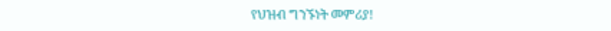የህዝብ ግንኙነት መምሪያ!